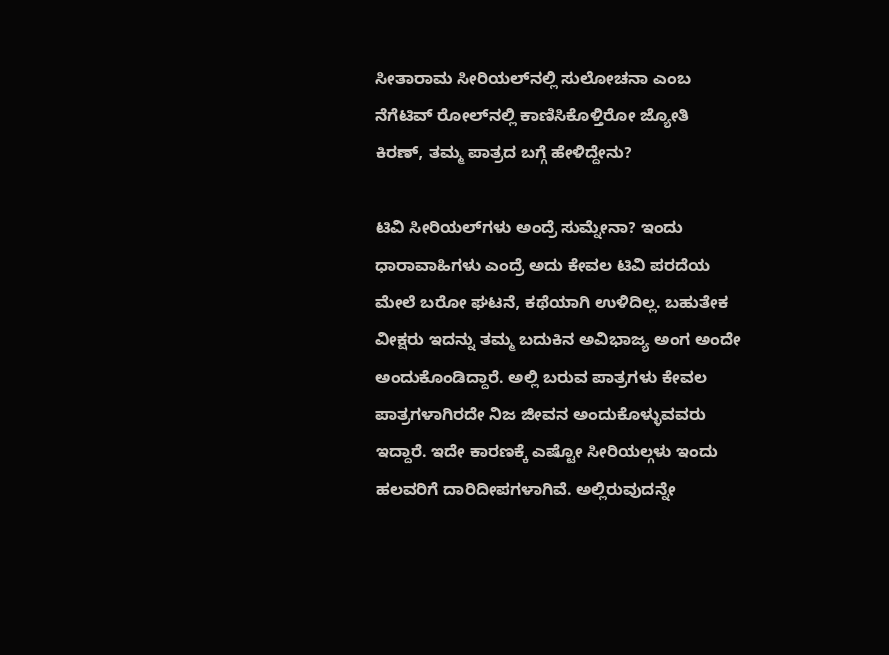ಸೀತಾರಾಮ ಸೀರಿಯಲ್‌ನಲ್ಲಿ ಸುಲೋಚನಾ ಎಂಬ ನೆಗೆಟಿವ್‌ ರೋಲ್‌ನಲ್ಲಿ ಕಾಣಿಸಿಕೊಳ್ತಿರೋ ಜ್ಯೋತಿ ಕಿರಣ್‌, ತಮ್ಮ ಪಾತ್ರದ ಬಗ್ಗೆ ಹೇಳಿದ್ದೇನು?

ಟಿವಿ ಸೀರಿಯಲ್‌ಗಳು ಅಂದ್ರೆ ಸುಮ್ನೇನಾ? ಇಂದು ಧಾರಾವಾಹಿಗಳು ಎಂದ್ರೆ ಅದು ಕೇವಲ ಟಿವಿ ಪರದೆಯ ಮೇಲೆ ಬರೋ ಘಟನೆ, ಕಥೆಯಾಗಿ ಉಳಿದಿಲ್ಲ. ಬಹುತೇಕ ವೀಕ್ಷರು ಇದನ್ನು ತಮ್ಮ ಬದುಕಿನ ಅವಿಭಾಜ್ಯ ಅಂಗ ಅಂದೇ ಅಂದುಕೊಂಡಿದ್ದಾರೆ. ಅಲ್ಲಿ ಬರುವ ಪಾತ್ರಗಳು ಕೇವಲ ಪಾತ್ರಗಳಾಗಿರದೇ ನಿಜ ಜೀವನ ಅಂದುಕೊಳ್ಳುವವರು ಇದ್ದಾರೆ. ಇದೇ ಕಾರಣಕ್ಕೆ ಎಷ್ಟೋ ಸೀರಿಯಲ್ಗಳು ಇಂದು ಹಲವರಿಗೆ ದಾರಿದೀಪಗಳಾಗಿವೆ. ಅಲ್ಲಿರುವುದನ್ನೇ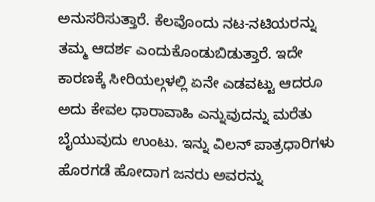ಅನುಸರಿಸುತ್ತಾರೆ. ಕೆಲವೊಂದು ನಟ-ನಟಿಯರನ್ನು ತಮ್ಮ ಆದರ್ಶ ಎಂದುಕೊಂಡುಬಿಡುತ್ತಾರೆ. ಇದೇ ಕಾರಣಕ್ಕೆ ಸೀರಿಯಲ್ಗಳಲ್ಲಿ ಏನೇ ಎಡವಟ್ಟು ಆದರೂ ಅದು ಕೇವಲ ಧಾರಾವಾಹಿ ಎನ್ನುವುದನ್ನು ಮರೆತು ಬೈಯುವುದು ಉಂಟು. ಇನ್ನು ವಿಲನ್ ಪಾತ್ರಧಾರಿಗಳು ಹೊರಗಡೆ ಹೋದಾಗ ಜನರು ಅವರನ್ನು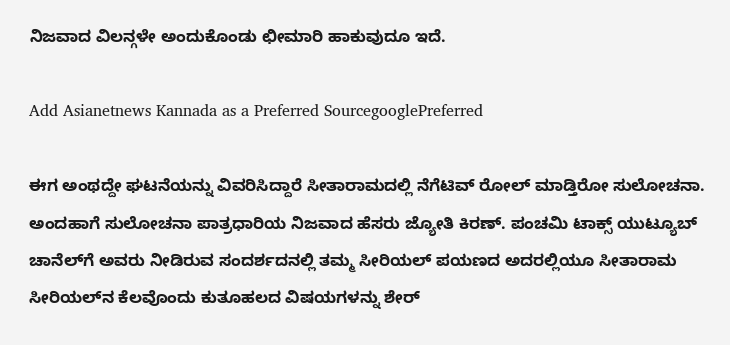ನಿಜವಾದ ವಿಲನ್ಗಳೇ ಅಂದುಕೊಂಡು ಛೀಮಾರಿ ಹಾಕುವುದೂ ಇದೆ.

Add Asianetnews Kannada as a Preferred SourcegooglePreferred

ಈಗ ಅಂಥದ್ದೇ ಘಟನೆಯನ್ನು ವಿವರಿಸಿದ್ದಾರೆ ಸೀತಾರಾಮದಲ್ಲಿ ನೆಗೆಟಿವ್‌ ರೋಲ್‌ ಮಾಡ್ತಿರೋ ಸುಲೋಚನಾ. ಅಂದಹಾಗೆ ಸುಲೋಚನಾ ಪಾತ್ರಧಾರಿಯ ನಿಜವಾದ ಹೆಸರು ಜ್ಯೋತಿ ಕಿರಣ್‌. ಪಂಚಮಿ ಟಾಕ್ಸ್‌ ಯುಟ್ಯೂಬ್ ಚಾನೆಲ್‌ಗೆ ಅವರು ನೀಡಿರುವ ಸಂದರ್ಶದನಲ್ಲಿ ತಮ್ಮ ಸೀರಿಯಲ್‌ ಪಯಣದ ಅದರಲ್ಲಿಯೂ ಸೀತಾರಾಮ ಸೀರಿಯಲ್‌ನ ಕೆಲವೊಂದು ಕುತೂಹಲದ ವಿಷಯಗಳನ್ನು ಶೇರ್‍‌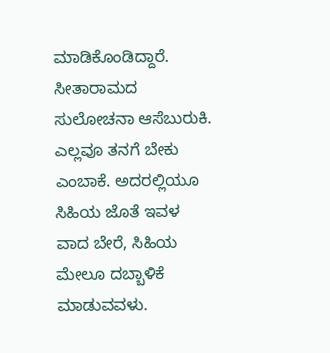ಮಾಡಿಕೊಂಡಿದ್ದಾರೆ. ಸೀತಾರಾಮದ ಸುಲೋಚನಾ ಆಸೆಬುರುಕಿ. ಎಲ್ಲವೂ ತನಗೆ ಬೇಕು ಎಂಬಾಕೆ. ಅದರಲ್ಲಿಯೂ ಸಿಹಿಯ ಜೊತೆ ಇವಳ ವಾದ ಬೇರೆ, ಸಿಹಿಯ ಮೇಲೂ ದಬ್ಬಾಳಿಕೆ ಮಾಡುವವಳು.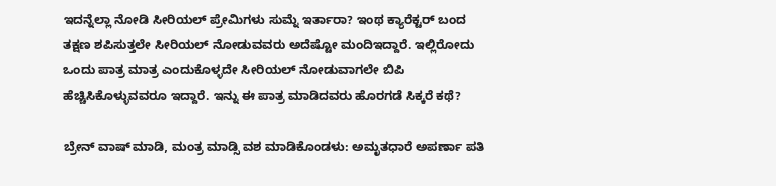ಇದನ್ನೆಲ್ಲಾ ನೋಡಿ ಸೀರಿಯಲ್‌ ಪ್ರೇಮಿಗಳು ಸುಮ್ನೆ ಇರ್ತಾರಾ? ಇಂಥ ಕ್ಯಾರೆಕ್ಟರ್‍‌ ಬಂದ ತಕ್ಷಣ ಶಪಿಸುತ್ತಲೇ ಸೀರಿಯಲ್‌ ನೋಡುವವರು ಅದೆಷ್ಟೋ ಮಂದಿಇದ್ದಾರೆ. ಇಲ್ಲಿರೋದು ಒಂದು ಪಾತ್ರ ಮಾತ್ರ ಎಂದುಕೊಳ್ಳದೇ ಸೀರಿಯಲ್ ನೋಡುವಾಗಲೇ ಬಿಪಿ ಹೆಚ್ಚಿಸಿಕೊಳ್ಳುವವರೂ ಇದ್ದಾರೆ. ಇನ್ನು ಈ ಪಾತ್ರ ಮಾಡಿದವರು ಹೊರಗಡೆ ಸಿಕ್ಕರೆ ಕಥೆ?

ಬ್ರೇನ್ ವಾಷ್ ಮಾಡಿ, ಮಂತ್ರ ಮಾಡ್ಸಿ ವಶ ಮಾಡಿಕೊಂಡಳು: ಅಮೃತಧಾರೆ ಅಪರ್ಣಾ ಪತಿ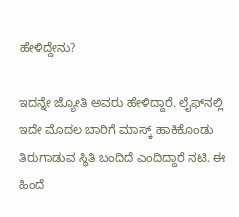ಹೇಳಿದ್ದೇನು?

ಇದನ್ನೇ ಜ್ಯೋತಿ ಅವರು ಹೇಳಿದ್ದಾರೆ. ಲೈಫ್‌ನಲ್ಲಿ ಇದೇ ಮೊದಲ ಬಾರಿಗೆ ಮಾಸ್ಕ್‌ ಹಾಕಿಕೊಂಡು ತಿರುಗಾಡುವ ಸ್ಥಿತಿ ಬಂದಿದೆ ಎಂದಿದ್ದಾರೆ ನಟಿ. ಈ ಹಿಂದೆ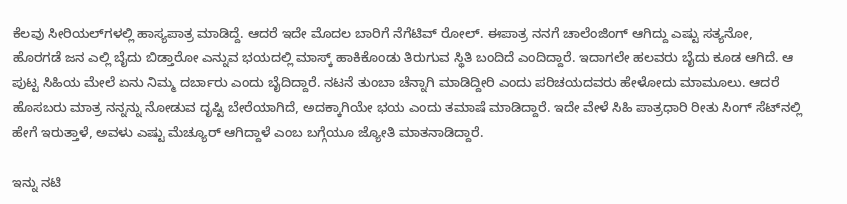ಕೆಲವು ಸೀರಿಯಲ್‌ಗಳಲ್ಲಿ ಹಾಸ್ಯಪಾತ್ರ ಮಾಡಿದ್ದೆ. ಆದರೆ ಇದೇ ಮೊದಲ ಬಾರಿಗೆ ನೆಗೆಟಿವ್‌ ರೋಲ್. ಈಪಾತ್ರ ನನಗೆ ಚಾಲೆಂಜಿಂಗ್‌ ಆಗಿದ್ದು ಎಷ್ಟು ಸತ್ಯನೋ, ಹೊರಗಡೆ ಜನ ಎಲ್ಲಿ ಬೈದು ಬಿಡ್ತಾರೋ ಎನ್ನುವ ಭಯದಲ್ಲಿ ಮಾಸ್ಕ್‌ ಹಾಕಿಕೊಂಡು ತಿರುಗುವ ಸ್ಥಿತಿ ಬಂದಿದೆ ಎಂದಿದ್ದಾರೆ. ಇದಾಗಲೇ ಹಲವರು ಬೈದು ಕೂಡ ಆಗಿದೆ. ಆ ಪುಟ್ಟ ಸಿಹಿಯ ಮೇಲೆ ಏನು ನಿಮ್ಮ ದರ್ಬಾರು ಎಂದು ಬೈದಿದ್ದಾರೆ. ನಟನೆ ತುಂಬಾ ಚೆನ್ನಾಗಿ ಮಾಡಿದ್ದೀರಿ ಎಂದು ಪರಿಚಯದವರು ಹೇಳೋದು ಮಾಮೂಲು. ಆದರೆ ಹೊಸಬರು ಮಾತ್ರ ನನ್ನನ್ನು ನೋಡುವ ದೃಷ್ಟಿ ಬೇರೆಯಾಗಿದೆ, ಅದಕ್ಕಾಗಿಯೇ ಭಯ ಎಂದು ತಮಾಷೆ ಮಾಡಿದ್ದಾರೆ. ಇದೇ ವೇಳೆ ಸಿಹಿ ಪಾತ್ರಧಾರಿ ರೀತು ಸಿಂಗ್‌ ಸೆಟ್‌ನಲ್ಲಿ ಹೇಗೆ ಇರುತ್ತಾಳೆ, ಅವಳು ಎಷ್ಟು ಮೆಚ್ಯೂರ್‍‌ ಆಗಿದ್ದಾಳೆ ಎಂಬ ಬಗ್ಗೆಯೂ ಜ್ಯೋತಿ ಮಾತನಾಡಿದ್ದಾರೆ.

ಇನ್ನು ನಟಿ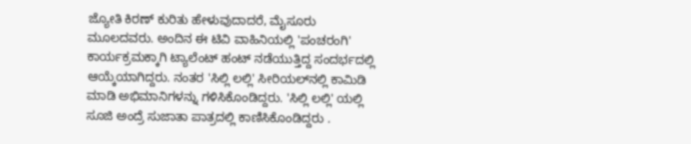ಜ್ಯೋತಿ ಕಿರಣ್‌ ಕುರಿತು ಹೇಳುವುದಾದರೆ, ಮೈಸೂರು ಮೂಲದವರು. ಅಂದಿನ ಈ ಟಿವಿ ವಾಹಿನಿಯಲ್ಲಿ 'ಪಂಚರಂಗಿ' ಕಾರ್ಯಕ್ರಮಕ್ಕಾಗಿ ಟ್ಯಾಲೆಂಟ್ ಹಂಟ್ ನಡೆಯುತ್ತಿದ್ದ ಸಂದರ್ಭದಲ್ಲಿ ಆಯ್ಕೆಯಾಗಿದ್ದರು. ನಂತರ 'ಸಿಲ್ಲಿ ಲಲ್ಲಿ' ಸೀರಿಯಲ್‌ನಲ್ಲಿ ಕಾಮಿಡಿ ಮಾಡಿ ಅಭಿಮಾನಿಗಳನ್ನು ಗಳಿಸಿಕೊಂಡಿದ್ದರು. 'ಸಿಲ್ಲಿ ಲಲ್ಲಿ' ಯಲ್ಲಿ ಸೂಜಿ ಅಂದ್ರೆ ಸುಜಾತಾ ಪಾತ್ರದಲ್ಲಿ ಕಾಣಿಸಿಕೊಂಡಿದ್ದರು .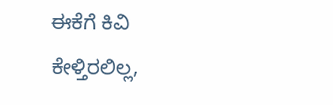ಈಕೆಗೆ ಕಿವಿ ಕೇಳ್ತಿರಲಿಲ್ಲ,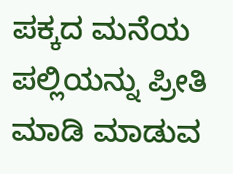ಪಕ್ಕದ ಮನೆಯ ಪಲ್ಲಿಯನ್ನು ಪ್ರೀತಿ ಮಾಡಿ ಮಾಡುವ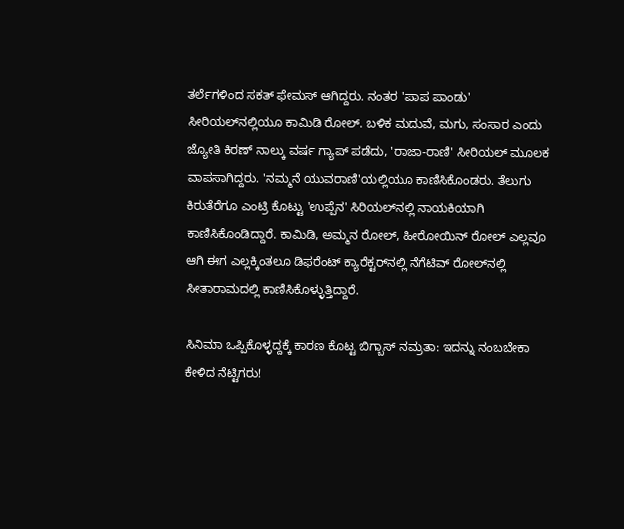ತರ್ಲೆಗಳಿಂದ ಸಕತ್‌ ಫೇಮಸ್‌ ಆಗಿದ್ದರು. ನಂತರ 'ಪಾಪ ಪಾಂಡು' ಸೀರಿಯಲ್‌ನಲ್ಲಿಯೂ ಕಾಮಿಡಿ ರೋಲ್. ಬಳಿಕ ಮದುವೆ, ಮಗು, ಸಂಸಾರ ಎಂದು ಜ್ಯೋತಿ ಕಿರಣ್ ನಾಲ್ಕು ವರ್ಷ ಗ್ಯಾಪ್‌ ಪಡೆದು, 'ರಾಜಾ-ರಾಣಿ' ಸೀರಿಯಲ್‌ ಮೂಲಕ ವಾಪಸಾಗಿದ್ದರು. 'ನಮ್ಮನೆ ಯುವರಾಣಿ'ಯಲ್ಲಿಯೂ ಕಾಣಿಸಿಕೊಂಡರು. ತೆಲುಗು ಕಿರುತೆರೆಗೂ ಎಂಟ್ರಿ ಕೊಟ್ಟು 'ಉಪ್ಪೆನ' ಸಿರಿಯಲ್‌ನಲ್ಲಿ ನಾಯಕಿಯಾಗಿ ಕಾಣಿಸಿಕೊಂಡಿದ್ದಾರೆ. ಕಾಮಿಡಿ, ಅಮ್ಮನ ರೋಲ್, ಹೀರೋಯಿನ್‌ ರೋಲ್ ಎಲ್ಲವೂ ಆಗಿ ಈಗ ಎಲ್ಲಕ್ಕಿಂತಲೂ ಡಿಫರೆಂಟ್‌ ಕ್ಯಾರೆಕ್ಟರ್‍‌ನಲ್ಲಿ ನೆಗೆಟಿವ್‌ ರೋಲ್‌ನಲ್ಲಿ ಸೀತಾರಾಮದಲ್ಲಿ ಕಾಣಿಸಿಕೊಳ್ಳುತ್ತಿದ್ದಾರೆ.

ಸಿನಿಮಾ ಒಪ್ಪಿಕೊಳ್ಳದ್ದಕ್ಕೆ ಕಾರಣ ಕೊಟ್ಟ ಬಿಗ್ಬಾಸ್ ನಮ್ರತಾ: ಇದನ್ನು ನಂಬಬೇಕಾ ಕೇಳಿದ ನೆಟ್ಟಿಗರು!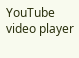YouTube video player